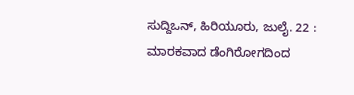ಸುದ್ದಿಒನ್, ಹಿರಿಯೂರು, ಜುಲೈ. 22 : ಮಾರಕವಾದ ಡೆಂಗಿರೋಗದಿಂದ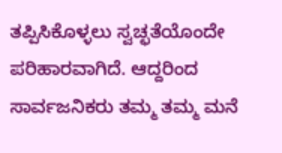ತಪ್ಪಿಸಿಕೊಳ್ಳಲು ಸ್ವಚ್ಛತೆಯೊಂದೇ ಪರಿಹಾರವಾಗಿದೆ. ಆದ್ದರಿಂದ ಸಾರ್ವಜನಿಕರು ತಮ್ಮ ತಮ್ಮ ಮನೆ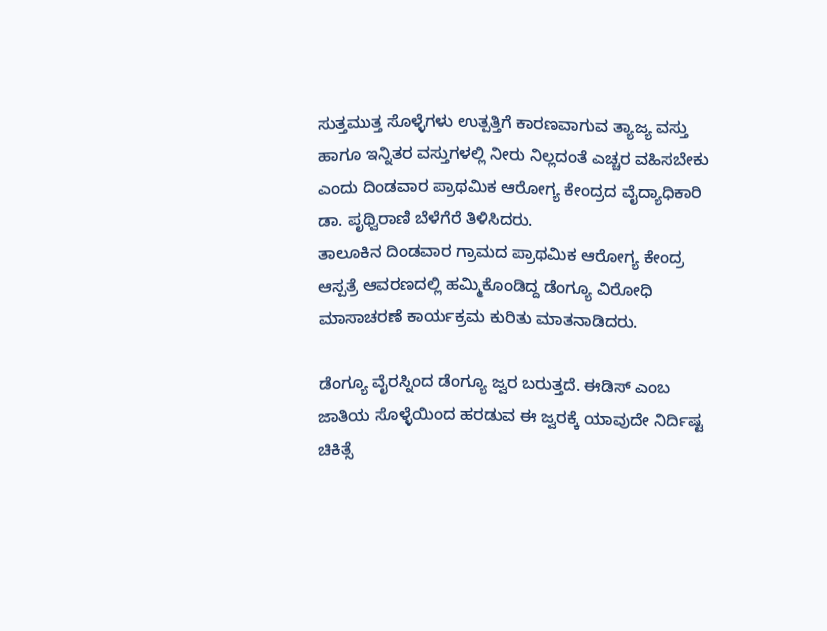ಸುತ್ತಮುತ್ತ ಸೊಳ್ಳೆಗಳು ಉತ್ಪತ್ತಿಗೆ ಕಾರಣವಾಗುವ ತ್ಯಾಜ್ಯ ವಸ್ತು ಹಾಗೂ ಇನ್ನಿತರ ವಸ್ತುಗಳಲ್ಲಿ ನೀರು ನಿಲ್ಲದಂತೆ ಎಚ್ಚರ ವಹಿಸಬೇಕು ಎಂದು ದಿಂಡವಾರ ಪ್ರಾಥಮಿಕ ಆರೋಗ್ಯ ಕೇಂದ್ರದ ವೈದ್ಯಾಧಿಕಾರಿ ಡಾ. ಪೃಥ್ವಿರಾಣಿ ಬೆಳೆಗೆರೆ ತಿಳಿಸಿದರು.
ತಾಲೂಕಿನ ದಿಂಡವಾರ ಗ್ರಾಮದ ಪ್ರಾಥಮಿಕ ಆರೋಗ್ಯ ಕೇಂದ್ರ ಆಸ್ಪತ್ರೆ ಆವರಣದಲ್ಲಿ ಹಮ್ಮಿಕೊಂಡಿದ್ದ ಡೆಂಗ್ಯೂ ವಿರೋಧಿ ಮಾಸಾಚರಣೆ ಕಾರ್ಯಕ್ರಮ ಕುರಿತು ಮಾತನಾಡಿದರು.

ಡೆಂಗ್ಯೂ ವೈರಸ್ನಿಂದ ಡೆಂಗ್ಯೂ ಜ್ವರ ಬರುತ್ತದೆ. ಈಡಿಸ್ ಎಂಬ ಜಾತಿಯ ಸೊಳ್ಳೆಯಿಂದ ಹರಡುವ ಈ ಜ್ವರಕ್ಕೆ ಯಾವುದೇ ನಿರ್ದಿಷ್ಟ ಚಿಕಿತ್ಸೆ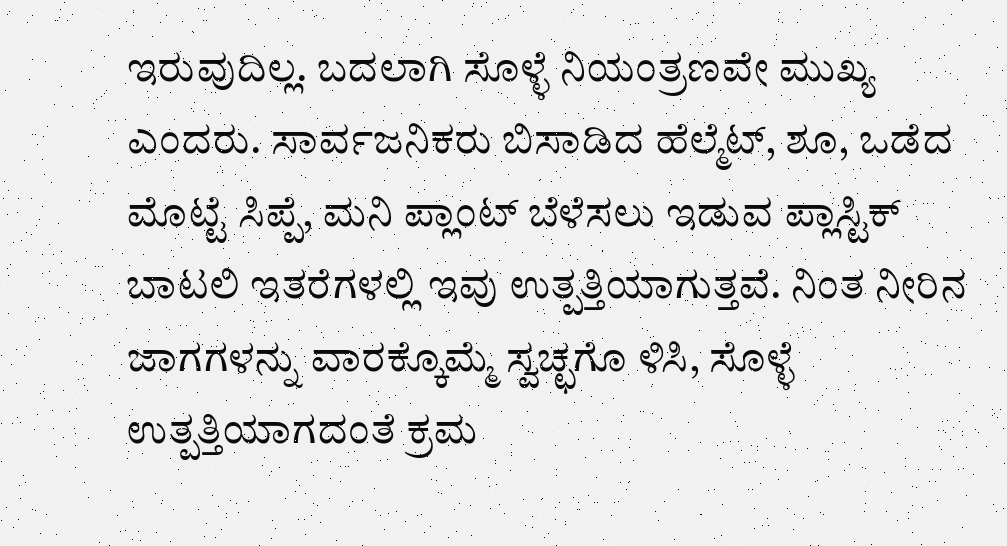ಇರುವುದಿಲ್ಲ. ಬದಲಾಗಿ ಸೊಳ್ಳೆ ನಿಯಂತ್ರಣವೇ ಮುಖ್ಯ ಎಂದರು. ಸಾರ್ವಜನಿಕರು ಬಿಸಾಡಿದ ಹೆಲ್ಮೆಟ್, ಶೂ, ಒಡೆದ ಮೊಟ್ಟೆ ಸಿಪ್ಪೆ, ಮನಿ ಪ್ಲಾಂಟ್ ಬೆಳೆಸಲು ಇಡುವ ಪ್ಲಾಸ್ಟಿಕ್ ಬಾಟಲಿ ಇತರೆಗಳಲ್ಲಿ ಇವು ಉತ್ಪತ್ತಿಯಾಗುತ್ತವೆ. ನಿಂತ ನೀರಿನ ಜಾಗಗಳನ್ನು ವಾರಕ್ಕೊಮ್ಮೆ ಸ್ವಚ್ಛಗೊ ಳಿಸಿ, ಸೊಳ್ಳೆ ಉತ್ಪತ್ತಿಯಾಗದಂತೆ ಕ್ರಮ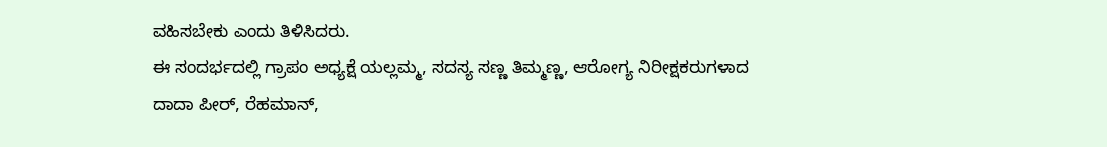ವಹಿಸಬೇಕು ಎಂದು ತಿಳಿಸಿದರು.
ಈ ಸಂದರ್ಭದಲ್ಲಿ ಗ್ರಾಪಂ ಅಧ್ಯಕ್ಷೆ ಯಲ್ಲಮ್ಮ, ಸದಸ್ಯ ಸಣ್ಣ ತಿಮ್ಮಣ್ಣ, ಆರೋಗ್ಯ ನಿರೀಕ್ಷಕರುಗಳಾದ ದಾದಾ ಪೀರ್, ರೆಹಮಾನ್,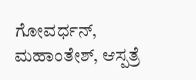ಗೋವರ್ಧನ್, ಮಹಾಂತೇಶ್, ಆಸ್ಪತ್ರೆ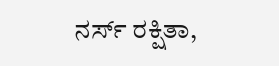ನರ್ಸ್ ರಕ್ಷಿತಾ,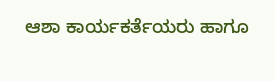ಆಶಾ ಕಾರ್ಯಕರ್ತೆಯರು ಹಾಗೂ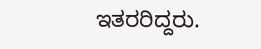ಇತರರಿದ್ದರು.